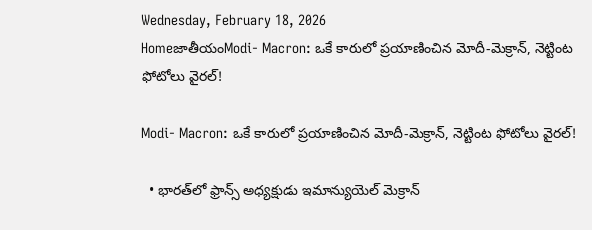Wednesday, February 18, 2026
HomeజాతీయంModi- Macron: ఒకే కారులో ప్రయాణించిన మోదీ-మెక్రాన్, నెట్టింట ఫోటోలు వైరల్!

Modi- Macron: ఒకే కారులో ప్రయాణించిన మోదీ-మెక్రాన్, నెట్టింట ఫోటోలు వైరల్!

  • భారత్‌లో ఫ్రాన్స్ అధ్యక్షుడు ఇమాన్యుయెల్ మెక్రాన్‌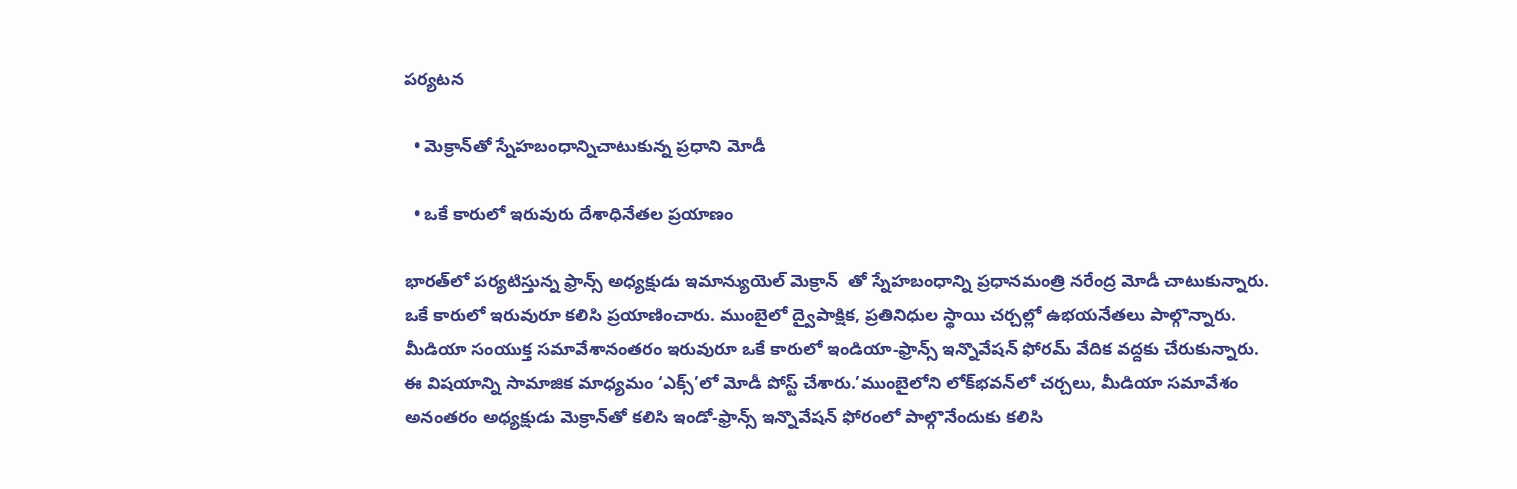పర్యటన

  • మెక్రాన్‌తో స్నేహబంధాన్నిచాటుకున్న ప్రధాని మోడీ

  • ఒకే కారులో ఇరువురు దేశాధినేతల ప్రయాణం

భారత్‌లో పర్యటిస్తున్న ఫ్రాన్స్ అధ్యక్షుడు ఇమాన్యుయెల్ మెక్రాన్‌  తో స్నేహబంధాన్ని ప్రధానమంత్రి నరేంద్ర మోడీ చాటుకున్నారు. ఒకే కారులో ఇరువురూ కలిసి ప్రయాణించారు. ముంబైలో ద్వైపాక్షిక, ప్రతినిధుల స్థాయి చర్చల్లో ఉభయనేతలు పాల్గొన్నారు. మీడియా సంయుక్త సమావేశానంతరం ఇరువురూ ఒకే కారులో ఇండియా-ఫ్రాన్స్ ఇన్నొవేషన్ ఫోరమ్ వేదిక వద్దకు చేరుకున్నారు. ఈ విషయాన్ని సామాజిక మాధ్యమం ‘ఎక్స్’లో మోడీ పోస్ట్ చేశారు.’ముంబైలోని లోక్‌భవన్‌లో చర్చలు, మీడియా సమావేశం అనంతరం అధ్యక్షుడు మెక్రాన్‌తో కలిసి ఇండో-ఫ్రాన్స్ ఇన్నొవేషన్ ఫోరంలో పాల్గొనేందుకు కలిసి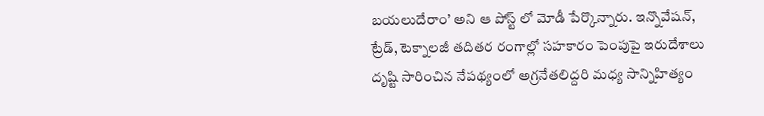బయలుదేరాం’ అని ఆ పోస్ట్‌ లో మోడీ పేర్కొన్నారు. ఇన్నొవేషన్, ట్రేడ్, టెక్నాలజీ తదితర రంగాల్లో సహకారం పెంపుపై ఇరుదేశాలు దృష్టి సారించిన నేపథ్యంలో అగ్రనేతలిద్దరి మధ్య సాన్నిహిత్యం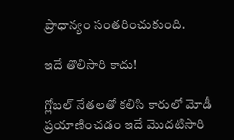ప్రాధాన్యం సంతరించుకుంది.

ఇదే తొలిసారి కాదు!

గ్లోబల్ నేతలతో కలిసి కారులో మోడీ ప్రయాణించడం ఇదే మొదటిసారి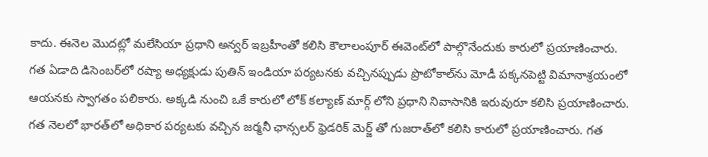కాదు. ఈనెల మొదట్లో మలేసియా ప్రధాని అన్వర్ ఇబ్రహీంతో కలిసి కౌలాలంపూర్ ఈవెంట్‌లో పాల్గొనేందుకు కారులో ప్రయాణించారు. గత ఏడాది డిసెంబర్‌లో రష్యా అధ్యక్షుడు పుతిన్ ఇండియా పర్యటనకు వచ్చినప్పుడు ప్రొటోకాల్‌ను మోడీ పక్కనపెట్టి విమానాశ్రయంలో ఆయనకు స్వాగతం పలికారు. అక్కడి నుంచి ఒకే కారులో లోక్‌ కల్యాణ్ మార్గ్‌ లోని ప్రధాని నివాసానికి ఇరువురూ కలిసి ప్రయాణించారు. గత నెలలో భారత్‌లో అధికార పర్యటకు వచ్చిన జర్మనీ ఛాన్సలర్ ఫ్రెడరిక్ మెర్జ్‌ తో గుజరాత్‌లో కలిసి కారులో ప్రయాణించారు. గత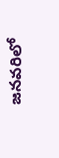జనవరిలో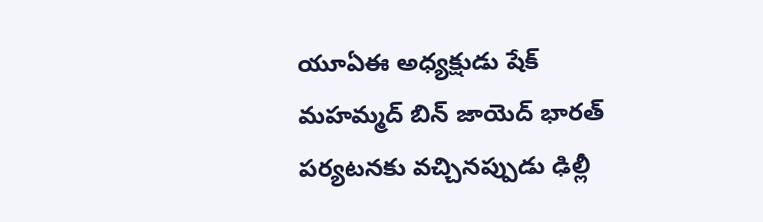యూఏఈ అధ్యక్షుడు షేక్ మహమ్మద్ బిన్ జాయెద్ భారత్ పర్యటనకు వచ్చినప్పుడు ఢిల్లీ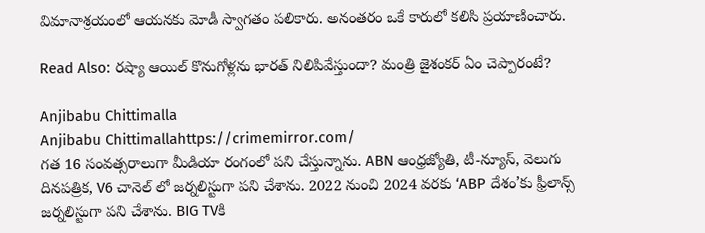విమానాశ్రయంలో ఆయనకు మోడీ స్వాగతం పలికారు. అనంతరం ఒకే కారులో కలిసి ప్రయాణించారు.

Read Also: రష్యా ఆయిల్ కొనుగోళ్లను భారత్ నిలిపివేస్తుందా? మంత్రి జైశంకర్ ఏం చెప్పారంటే?

Anjibabu Chittimalla
Anjibabu Chittimallahttps://crimemirror.com/
గత 16 సంవత్సరాలుగా మీడియా రంగంలో పని చేస్తున్నాను. ABN ఆంధ్రజ్యోతి, టీ-న్యూస్‌, వెలుగు దినపత్రిక, V6 చానెల్ లో జర్నలిస్టుగా పని చేశాను. 2022 నుంచి 2024 వరకు ‘ABP దేశం’కు ఫ్రీలాన్స్ జర్నలిస్టుగా పని చేశాను. BIG TVకి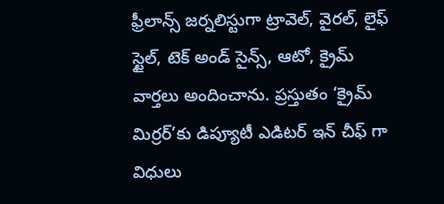ఫ్రీలాన్స్ జర్నలిస్టుగా ట్రావెల్, వైరల్, లైఫ్ స్టైల్, టెక్ అండ్ సైన్స్, ఆటో, క్రైమ్ వార్తలు అందించాను. ప్రస్తుతం ‘క్రైమ్ మిర్రర్’కు డిప్యూటీ ఎడిటర్ ఇన్ చీఫ్ గా విధులు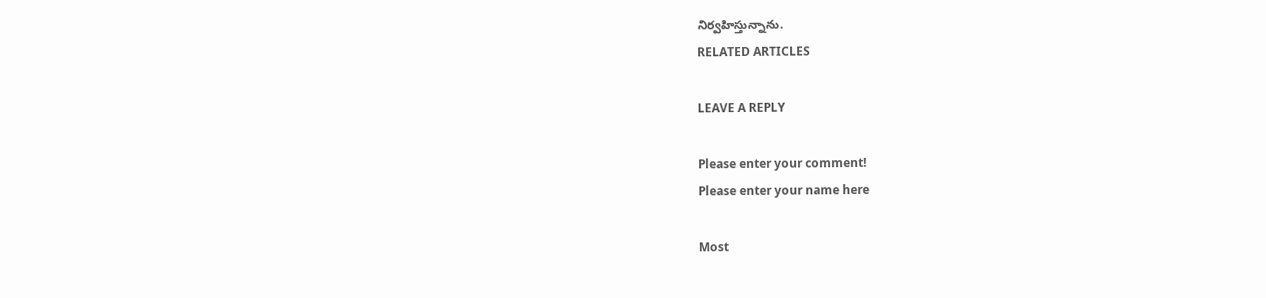నిర్వహిస్తున్నాను.
RELATED ARTICLES

LEAVE A REPLY

Please enter your comment!
Please enter your name here

Most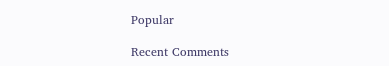Popular

Recent Comments